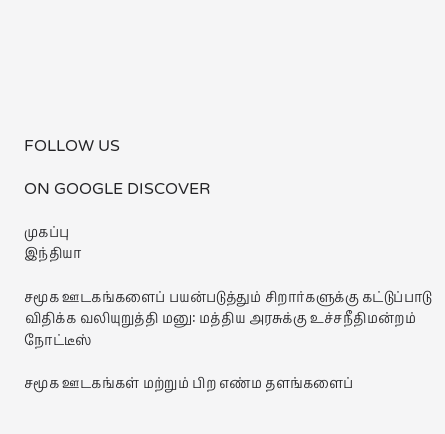FOLLOW US

ON GOOGLE DISCOVER

முகப்பு
இந்தியா

சமூக ஊடகங்களைப் பயன்படுத்தும் சிறார்களுக்கு கட்டுப்பாடு விதிக்க வலியுறுத்தி மனு: மத்திய அரசுக்கு உச்சநீதிமன்றம் நோட்டீஸ்

சமூக ஊடகங்கள் மற்றும் பிற எண்ம தளங்களைப்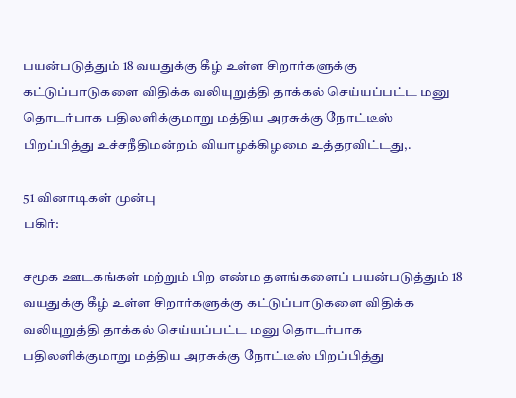பயன்படுத்தும் 18 வயதுக்கு கீழ் உள்ள சிறார்களுக்கு கட்டுப்பாடுகளை விதிக்க வலியுறுத்தி தாக்கல் செய்யப்பட்ட மனு தொடர்பாக பதிலளிக்குமாறு மத்திய அரசுக்கு நோட்டீஸ் பிறப்பித்து உச்சநீதிமன்றம் வியாழக்கிழமை உத்தரவிட்டது,.

51 வினாடிகள் முன்பு
பகிர்:

சமூக ஊடகங்கள் மற்றும் பிற எண்ம தளங்களைப் பயன்படுத்தும் 18 வயதுக்கு கீழ் உள்ள சிறார்களுக்கு கட்டுப்பாடுகளை விதிக்க வலியுறுத்தி தாக்கல் செய்யப்பட்ட மனு தொடர்பாக பதிலளிக்குமாறு மத்திய அரசுக்கு நோட்டீஸ் பிறப்பித்து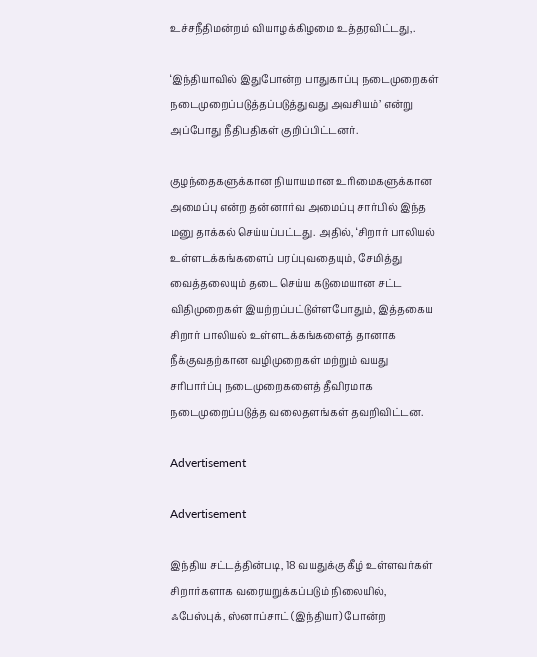உச்சநீதிமன்றம் வியாழக்கிழமை உத்தரவிட்டது,.

‘இந்தியாவில் இதுபோன்ற பாதுகாப்பு நடைமுறைகள் நடைமுறைப்படுத்தப்படுத்துவது அவசியம்’ என்று அப்போது நீதிபதிகள் குறிப்பிட்டனர்.

குழந்தைகளுக்கான நியாயமான உரிமைகளுக்கான அமைப்பு என்ற தன்னார்வ அமைப்பு சார்பில் இந்த மனு தாக்கல் செய்யப்பட்டது. அதில், ‘சிறார் பாலியல் உள்ளடக்கங்களைப் பரப்புவதையும், சேமித்து வைத்தலையும் தடை செய்ய கடுமையான சட்ட விதிமுறைகள் இயற்றப்பட்டுள்ளபோதும், இத்தகைய சிறார் பாலியல் உள்ளடக்கங்களைத் தானாக நீக்குவதற்கான வழிமுறைகள் மற்றும் வயது சரிபார்ப்பு நடைமுறைகளைத் தீவிரமாக நடைமுறைப்படுத்த வலைதளங்கள் தவறிவிட்டன.

Advertisement

Advertisement

இந்திய சட்டத்தின்படி, 18 வயதுக்கு கீழ் உள்ளவர்கள் சிறார்களாக வரையறுக்கப்படும் நிலையில், ஃபேஸ்புக், ஸ்னாப்சாட் (இந்தியா) போன்ற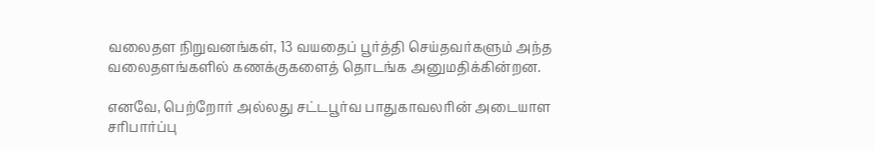வலைதள நிறுவனங்கள், 13 வயதைப் பூர்த்தி செய்தவர்களும் அந்த வலைதளங்களில் கணக்குகளைத் தொடங்க அனுமதிக்கின்றன.

எனவே, பெற்றோர் அல்லது சட்டபூர்வ பாதுகாவலரின் அடையாள சரிபார்ப்பு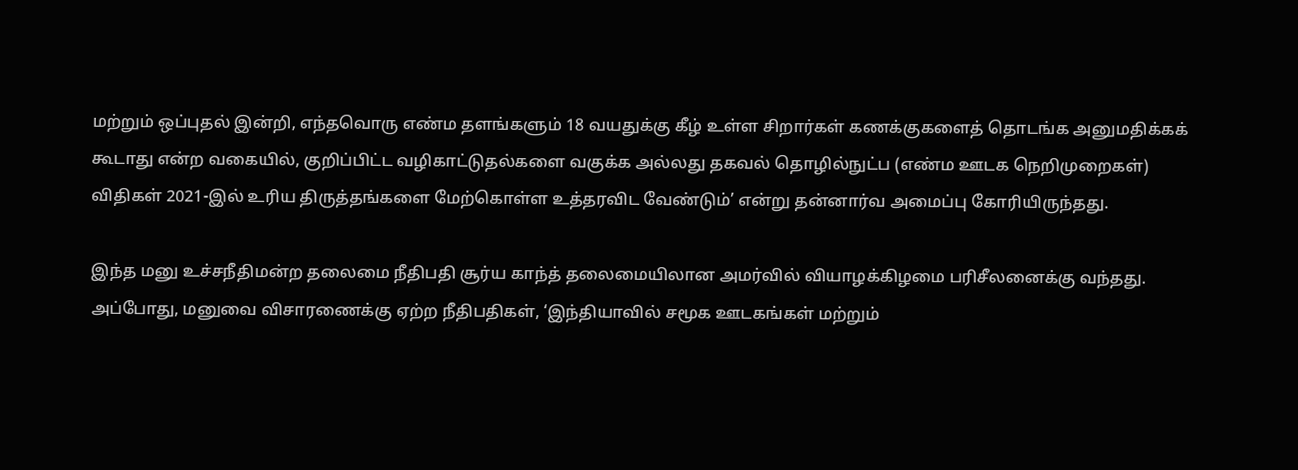மற்றும் ஒப்புதல் இன்றி, எந்தவொரு எண்ம தளங்களும் 18 வயதுக்கு கீழ் உள்ள சிறார்கள் கணக்குகளைத் தொடங்க அனுமதிக்கக் கூடாது என்ற வகையில், குறிப்பிட்ட வழிகாட்டுதல்களை வகுக்க அல்லது தகவல் தொழில்நுட்ப (எண்ம ஊடக நெறிமுறைகள்) விதிகள் 2021-இல் உரிய திருத்தங்களை மேற்கொள்ள உத்தரவிட வேண்டும்’ என்று தன்னார்வ அமைப்பு கோரியிருந்தது.

இந்த மனு உச்சநீதிமன்ற தலைமை நீதிபதி சூர்ய காந்த் தலைமையிலான அமர்வில் வியாழக்கிழமை பரிசீலனைக்கு வந்தது. அப்போது, மனுவை விசாரணைக்கு ஏற்ற நீதிபதிகள், ‘இந்தியாவில் சமூக ஊடகங்கள் மற்றும்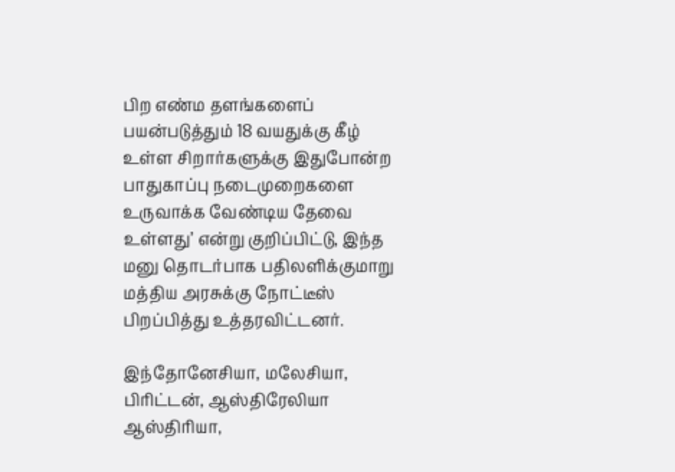பிற எண்ம தளங்களைப் பயன்படுத்தும் 18 வயதுக்கு கீழ் உள்ள சிறார்களுக்கு இதுபோன்ற பாதுகாப்பு நடைமுறைகளை உருவாக்க வேண்டிய தேவை உள்ளது’ என்று குறிப்பிட்டு, இந்த மனு தொடர்பாக பதிலளிக்குமாறு மத்திய அரசுக்கு நோட்டீஸ் பிறப்பித்து உத்தரவிட்டனர்.

இந்தோனேசியா, மலேசியா, பிரிட்டன், ஆஸ்திரேலியா ஆஸ்திரியா,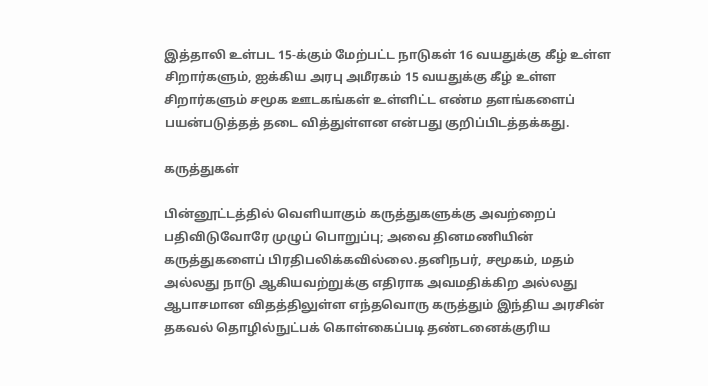இத்தாலி உள்பட 15-க்கும் மேற்பட்ட நாடுகள் 16 வயதுக்கு கீழ் உள்ள சிறார்களும், ஐக்கிய அரபு அமீரகம் 15 வயதுக்கு கீழ் உள்ள சிறார்களும் சமூக ஊடகங்கள் உள்ளிட்ட எண்ம தளங்களைப் பயன்படுத்தத் தடை வித்துள்ளன என்பது குறிப்பிடத்தக்கது.

கருத்துகள்

பின்னூட்டத்தில் வெளியாகும் கருத்துகளுக்கு அவற்றைப் பதிவிடுவோரே முழுப் பொறுப்பு; அவை தினமணியின் கருத்துகளைப் பிரதிபலிக்கவில்லை.தனிநபர், சமூகம், மதம் அல்லது நாடு ஆகியவற்றுக்கு எதிராக அவமதிக்கிற அல்லது ஆபாசமான விதத்திலுள்ள எந்தவொரு கருத்தும் இந்திய அரசின் தகவல் தொழில்நுட்பக் கொள்கைப்படி தண்டனைக்குரிய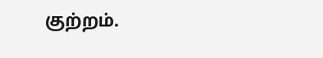குற்றம்.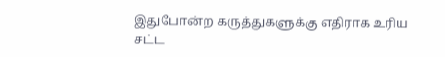இதுபோன்ற கருத்துகளுக்கு எதிராக உரிய சட்ட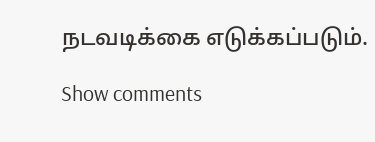நடவடிக்கை எடுக்கப்படும்.

Show comments